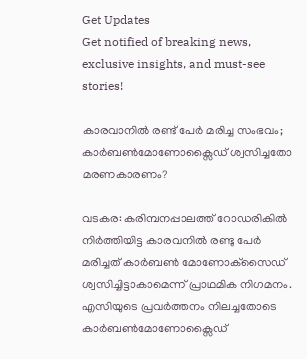Get Updates
Get notified of breaking news, exclusive insights, and must-see stories!

കാരവാനിൽ രണ്ട് പേർ മരിച്ച സംഭവം; കാർബൺമോണോക്സൈഡ് ശ്വസിച്ചതോ മരണകാരണം?

വടകര: കരിമ്പനപ്പാലത്ത് റോഡരികില്‍ നിര്‍ത്തിയിട്ട കാരവനില്‍ രണ്ടു പേർ മരിച്ചത് കാര്‍ബണ്‍ മോണോക്‌സൈഡ് ശ്വസിച്ചിട്ടാകാമെന്ന് പ്രാഥമിക നിഗമനം. എസിയുടെ പ്രവർത്തനം നിലച്ചതോടെ കാർബൺമോണോക്സൈഡ്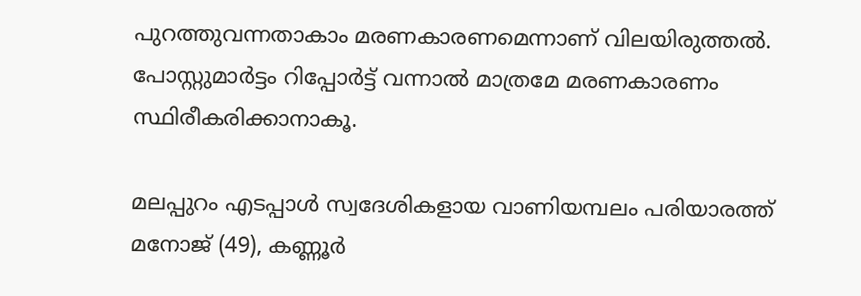പുറത്തുവന്നതാകാം മരണകാരണമെന്നാണ് വിലയിരുത്തൽ. പോസ്റ്റുമാർട്ടം റിപ്പോർട്ട് വന്നാൽ മാത്രമേ മരണകാരണം സ്ഥിരീകരിക്കാനാകൂ.

മലപ്പുറം എടപ്പാൾ സ്വദേശികളായ വാണിയമ്പലം പരിയാരത്ത് മനോജ് (49), കണ്ണൂർ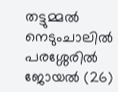തട്ടുമ്മൽ നെടുംചാലിൽ പരശ്ശേരിൽ ജോയൽ (26)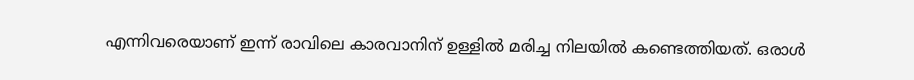എന്നിവരെയാണ് ഇന്ന് രാവിലെ കാരവാനിന് ഉള്ളിൽ മരിച്ച നിലയിൽ കണ്ടെത്തിയത്. ഒരാള്‍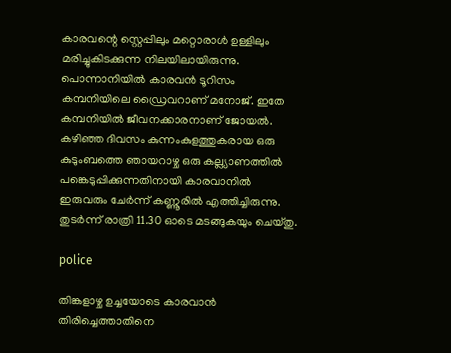കാരവന്റെ സ്റ്റെപ്പിലും മറ്റൊരാള്‍ ഉള്ളിലും മരിച്ചുകിടക്കുന്ന നിലയിലായിരുന്നു. പൊന്നാനിയില്‍ കാരവന്‍ ടൂറിസം കമ്പനിയിലെ ഡ്രൈവറാണ് മനോജ്. ഇതേ കമ്പനിയില്‍ ജീവനക്കാരനാണ് ജോയല്‍. കഴിഞ്ഞ ദിവസം കുന്നംകുളത്തുകരായ ഒരു കുടുംബത്തെ ഞായറാഴ്ച ഒരു കല്ല്യാണത്തിൽ പങ്കെടുപ്പിക്കുന്നതിനായി കാരവാനിൽ ഇരുവരും ചേർന്ന് കണ്ണൂരിൽ എത്തിച്ചിരുന്നു. തുടർന്ന് രാത്രി 11.30 ഓടെ മടങ്ങുകയും ചെയ്തു.

police

തിങ്കളാഴ്ച ഉച്ചയോടെ കാരവാൻ തിരിച്ചെത്താതിനെ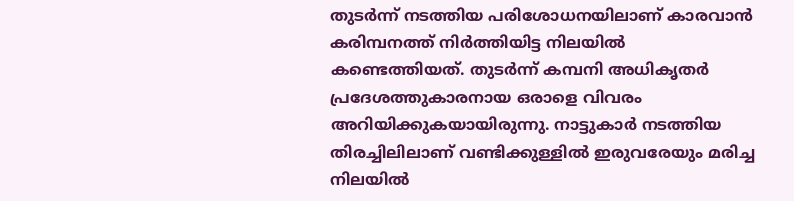തുടർന്ന് നടത്തിയ പരിശോധനയിലാണ് കാരവാൻ കരിമ്പനത്ത് നിർത്തിയിട്ട നിലയിൽ കണ്ടെത്തിയത്. തുടർന്ന് കമ്പനി അധികൃതർ പ്രദേശത്തുകാരനായ ഒരാളെ വിവരം അറിയിക്കുകയായിരുന്നു. നാട്ടുകാർ നടത്തിയ തിരച്ചിലിലാണ് വണ്ടിക്കുള്ളിൽ ഇരുവരേയും മരിച്ച നിലയിൽ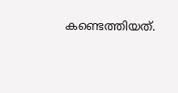കണ്ടെത്തിയത്.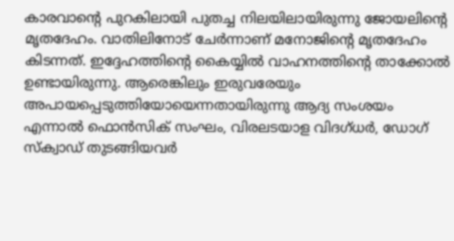കാരവാന്റെ പുറകിലായി പുതച്ച നിലയിലായിരുന്നു ജോയലിന്റെ മൃതദേഹം. വാതിലിനോട് ചേർന്നാണ് മനോജിന്റെ മൃതദേഹം കിടന്നത്. ഇദ്ദേഹത്തിന്റെ കൈയ്യിൽ വാഹനത്തിന്റെ താക്കോൽ ഉണ്ടായിരുന്നു. ആരെങ്കിലും ഇരുവരേയും അപായപ്പെടുത്തിയോയെന്നതായിരുന്നു ആദ്യ സംശയം എന്നാൽ ഫൊന്‍സിക് സംഘം, വിരലടയാള വിദഗ്ധര്‍, ഡോഗ് സ്‌ക്വാഡ് തുടങ്ങിയവര്‍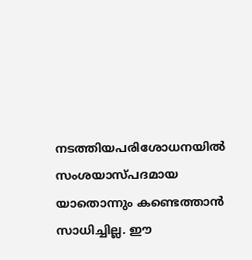നടത്തിയപരിശോധനയിൽ സംശയാസ്പദമായ യാതൊന്നും കണ്ടെത്താൻ സാധിച്ചില്ല. ഈ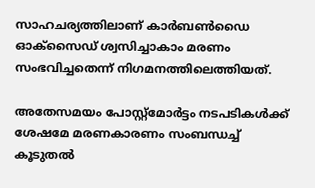സാഹചര്യത്തിലാണ് കാർബൺഡൈ ഓക്സൈഡ് ശ്വസിച്ചാകാം മരണം സംഭവിച്ചതെന്ന് നിഗമനത്തിലെത്തിയത്.

അതേസമയം പോസ്റ്റ്‌മോര്‍ട്ടം നടപടികള്‍ക്ക് ശേഷമേ മരണകാരണം സംബന്ധച്ച് കൂടുതൽ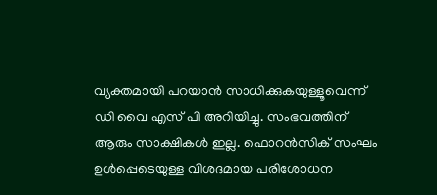വ്യക്തമായി പറയാൻ സാധിക്കുകയുള്ളൂവെന്ന് ഡി വൈ എസ് പി അറിയിച്ചു. സംഭവത്തിന് ആരും സാക്ഷികൾ ഇല്ല. ഫൊറന്‍സിക് സംഘം ഉൾപ്പെടെയുള്ള വിശദമായ പരിശോധന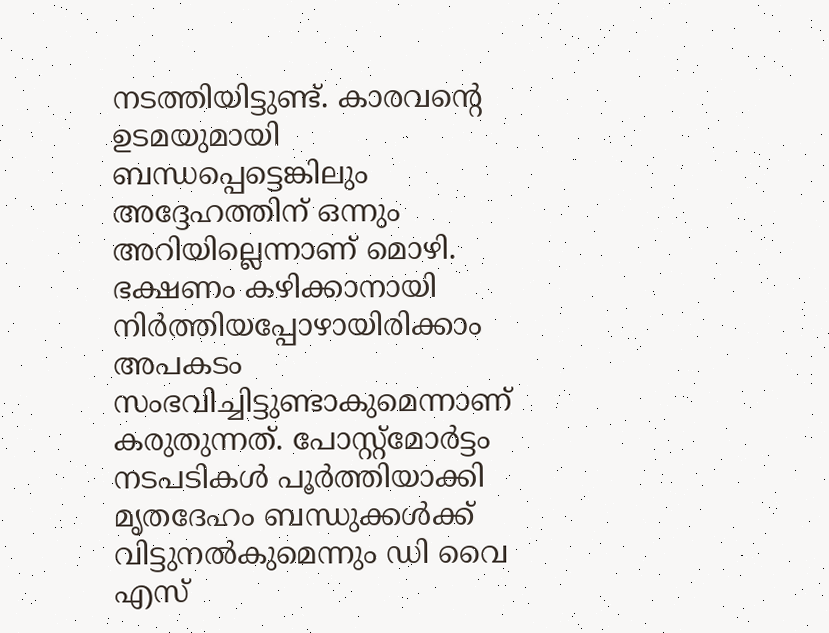നടത്തിയിട്ടുണ്ട്. കാരവന്റെ ഉടമയുമായി ബന്ധപ്പെട്ടെങ്കിലും അദ്ദേഹത്തിന് ഒന്നും അറിയില്ലെന്നാണ് മൊഴി. ഭക്ഷണം കഴിക്കാനായി നിർത്തിയപ്പോഴായിരിക്കാം അപകടം സംഭവിച്ചിട്ടുണ്ടാകുമെന്നാണ് കരുതുന്നത്. പോസ്റ്റ്‌മോര്‍ട്ടം നടപടികള്‍ പൂര്‍ത്തിയാക്കി മൃതദേഹം ബന്ധുക്കള്‍ക്ക് വിട്ടുനല്‍കുമെന്നും ഡി വൈ എസ്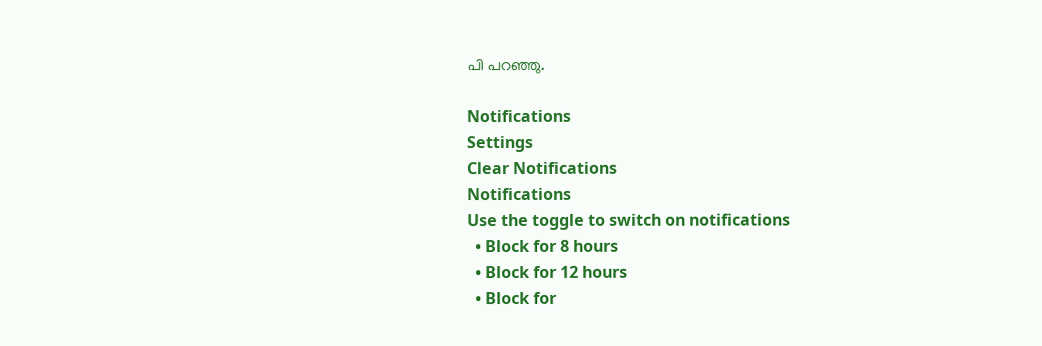പി പറഞ്ഞു.

Notifications
Settings
Clear Notifications
Notifications
Use the toggle to switch on notifications
  • Block for 8 hours
  • Block for 12 hours
  • Block for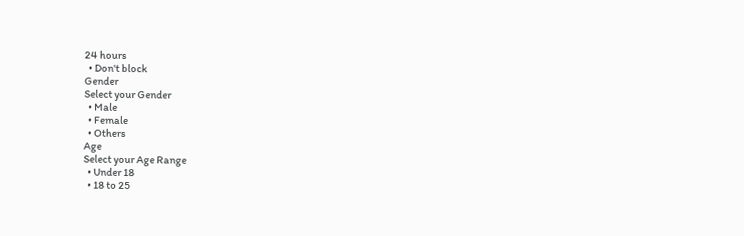24 hours
  • Don't block
Gender
Select your Gender
  • Male
  • Female
  • Others
Age
Select your Age Range
  • Under 18
  • 18 to 25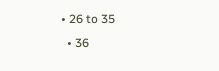• 26 to 35
  • 36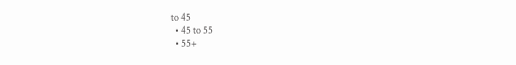to 45
  • 45 to 55
  • 55+